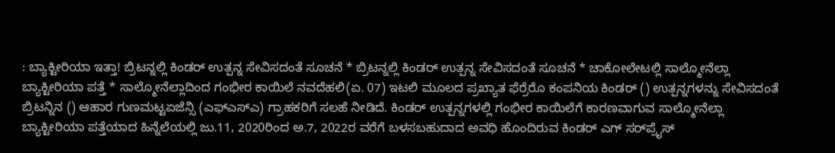: ಬ್ಯಾಕ್ಟೀರಿಯಾ ಇತ್ತಾ! ಬ್ರಿಟನ್ನಲ್ಲಿ ಕಿಂಡರ್‌ ಉತ್ಪನ್ನ ಸೇವಿಸದಂತೆ ಸೂಚನೆ * ಬ್ರಿಟನ್ನಲ್ಲಿ ಕಿಂಡರ್‌ ಉತ್ಪನ್ನ ಸೇವಿಸದಂತೆ ಸೂಚನೆ * ಚಾಕೋಲೇಟಲ್ಲಿ ಸಾಲ್ಮೋನೆಲ್ಲಾ ಬ್ಯಾಕ್ಟೀರಿಯಾ ಪತ್ತೆ * ಸಾಲ್ಮೋನೆಲ್ಲಾದಿಂದ ಗಂಭೀರ ಕಾಯಿಲೆ ನವದೆಹಲಿ(ಏ. 07) ಇಟಲಿ ಮೂಲದ ಪ್ರಖ್ಯಾತ ಫೆರ್ರೆರೊ ಕಂಪನಿಯ ಕಿಂಡರ್‌ () ಉತ್ಪನ್ನಗಳನ್ನು ಸೇವಿಸದಂತೆ ಬ್ರಿಟನ್ನಿನ () ಆಹಾರ ಗುಣಮಟ್ಟಏಜೆನ್ಸಿ (ಎಫ್‌ಎಸ್‌ಎ) ಗ್ರಾಹಕರಿಗೆ ಸಲಹೆ ನೀಡಿದೆ. ಕಿಂಡರ್‌ ಉತ್ಪನ್ನಗಳಲ್ಲಿ ಗಂಭೀರ ಕಾಯಿಲೆಗೆ ಕಾರಣವಾಗುವ ಸಾಲ್ಮೋನೆಲ್ಲಾ ಬ್ಯಾಕ್ಟೀರಿಯಾ ಪತ್ತೆಯಾದ ಹಿನ್ನೆಲೆಯಲ್ಲಿ ಜು.11, 2020ರಿಂದ ಅ.7, 2022ರ ವರೆಗೆ ಬಳಸಬಹುದಾದ ಅವಧಿ ಹೊಂದಿರುವ ಕಿಂಡರ್‌ ಎಗ್‌ ಸರ್‌ಪ್ರೈಸ್‌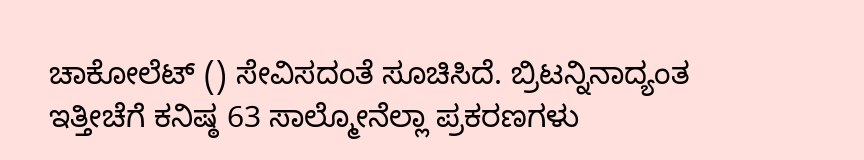ಚಾಕೋಲೆಟ್‌ () ಸೇವಿಸದಂತೆ ಸೂಚಿಸಿದೆ. ಬ್ರಿಟನ್ನಿನಾದ್ಯಂತ ಇತ್ತೀಚೆಗೆ ಕನಿಷ್ಠ 63 ಸಾಲ್ಮೋನೆಲ್ಲಾ ಪ್ರಕರಣಗಳು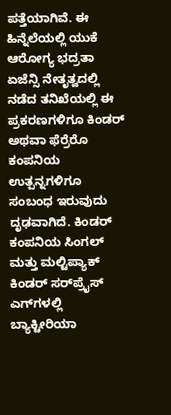ಪತ್ತೆಯಾಗಿವೆ. ಈ ಹಿನ್ನೆಲೆಯಲ್ಲಿ ಯುಕೆ ಆರೋಗ್ಯ ಭದ್ರತಾ ಏಜೆನ್ಸಿ ನೇತೃತ್ವದಲ್ಲಿ ನಡೆದ ತನಿಖೆಯಲ್ಲಿ ಈ ಪ್ರಕರಣಗಳಿಗೂ ಕಿಂಡರ್‌ ಅಥವಾ ಫೆರ್ರೆರೊ ಕಂಪನಿಯ ಉತ್ಪನ್ನಗಳಿಗೂ ಸಂಬಂಧ ಇರುವುದು ದೃಢವಾಗಿದೆ. ಕಿಂಡರ್‌ ಕಂಪನಿಯ ಸಿಂಗಲ್‌ ಮತ್ತು ಮಲ್ಟಿಪ್ಯಾಕ್‌ ಕಿಂಡರ್‌ ಸರ್‌ಪ್ರೈಸ್‌ ಎಗ್‌ಗಳಲ್ಲಿ ಬ್ಯಾಕ್ಟೀರಿಯಾ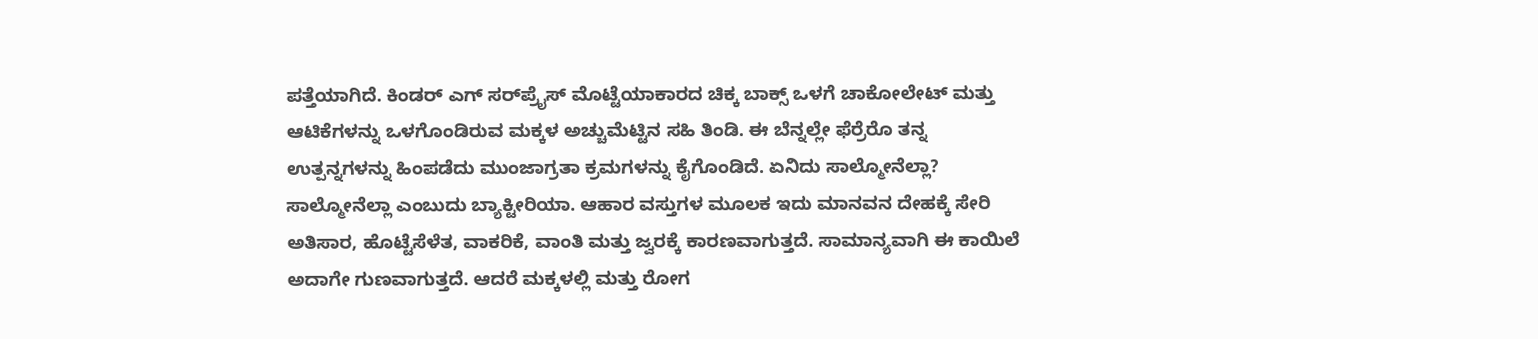ಪತ್ತೆಯಾಗಿದೆ. ಕಿಂಡರ್‌ ಎಗ್‌ ಸರ್‌ಪ್ರೈಸ್‌ ಮೊಟ್ಟೆಯಾಕಾರದ ಚಿಕ್ಕ ಬಾಕ್ಸ್‌ ಒಳಗೆ ಚಾಕೋಲೇಟ್‌ ಮತ್ತು ಆಟಿಕೆಗಳನ್ನು ಒಳಗೊಂಡಿರುವ ಮಕ್ಕಳ ಅಚ್ಚುಮೆಟ್ಟಿನ ಸಹಿ ತಿಂಡಿ. ಈ ಬೆನ್ನಲ್ಲೇ ಫೆರ್ರೆರೊ ತನ್ನ ಉತ್ಪನ್ನಗಳನ್ನು ಹಿಂಪಡೆದು ಮುಂಜಾಗ್ರತಾ ಕ್ರಮಗಳನ್ನು ಕೈಗೊಂಡಿದೆ. ಏನಿದು ಸಾಲ್ಮೋನೆಲ್ಲಾ? ಸಾಲ್ಮೋನೆಲ್ಲಾ ಎಂಬುದು ಬ್ಯಾಕ್ಟೀರಿಯಾ. ಆಹಾರ ವಸ್ತುಗಳ ಮೂಲಕ ಇದು ಮಾನವನ ದೇಹಕ್ಕೆ ಸೇರಿ ಅತಿಸಾರ, ಹೊಟ್ಟೆಸೆಳೆತ, ವಾಕರಿಕೆ, ವಾಂತಿ ಮತ್ತು ಜ್ವರಕ್ಕೆ ಕಾರಣವಾಗುತ್ತದೆ. ಸಾಮಾನ್ಯವಾಗಿ ಈ ಕಾಯಿಲೆ ಅದಾಗೇ ಗುಣವಾಗುತ್ತದೆ. ಆದರೆ ಮಕ್ಕಳಲ್ಲಿ ಮತ್ತು ರೋಗ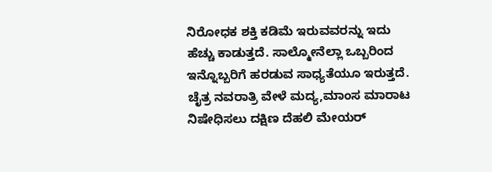ನಿರೋಧಕ ಶಕ್ತಿ ಕಡಿಮೆ ಇರುವವರನ್ನು ಇದು ಹೆಚ್ಚು ಕಾಡುತ್ತದೆ. ಸಾಲ್ಮೋನೆಲ್ಲಾ ಒಬ್ಬರಿಂದ ಇನ್ನೊಬ್ಬರಿಗೆ ಹರಡುವ ಸಾಧ್ಯತೆಯೂ ಇರುತ್ತದೆ. ಚೈತ್ರ ನವರಾತ್ರಿ ವೇಳೆ ಮದ್ಯ,ಮಾಂಸ ಮಾರಾಟ ನಿಷೇಧಿಸಲು ದಕ್ಷಿಣ ದೆಹಲಿ ಮೇಯರ್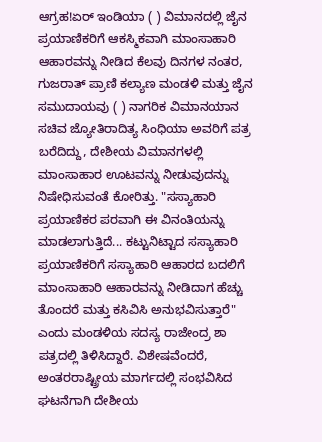ಆಗ್ರಹ!ಏರ್ ಇಂಡಿಯಾ ( ) ವಿಮಾನದಲ್ಲಿ ಜೈನ ಪ್ರಯಾಣಿಕರಿಗೆ ಆಕಸ್ಮಿಕವಾಗಿ ಮಾಂಸಾಹಾರಿ ಆಹಾರವನ್ನು ನೀಡಿದ ಕೆಲವು ದಿನಗಳ ನಂತರ, ಗುಜರಾತ್ ಪ್ರಾಣಿ ಕಲ್ಯಾಣ ಮಂಡಳಿ ಮತ್ತು ಜೈನ ಸಮುದಾಯವು ( ) ನಾಗರಿಕ ವಿಮಾನಯಾನ ಸಚಿವ ಜ್ಯೋತಿರಾದಿತ್ಯ ಸಿಂಧಿಯಾ ಅವರಿಗೆ ಪತ್ರ ಬರೆದಿದ್ದು, ದೇಶೀಯ ವಿಮಾನಗಳಲ್ಲಿ ಮಾಂಸಾಹಾರ ಊಟವನ್ನು ನೀಡುವುದನ್ನು ನಿಷೇಧಿಸುವಂತೆ ಕೋರಿತ್ತು. "ಸಸ್ಯಾಹಾರಿ ಪ್ರಯಾಣಿಕರ ಪರವಾಗಿ ಈ ವಿನಂತಿಯನ್ನು ಮಾಡಲಾಗುತ್ತಿದೆ... ಕಟ್ಟುನಿಟ್ಟಾದ ಸಸ್ಯಾಹಾರಿ ಪ್ರಯಾಣಿಕರಿಗೆ ಸಸ್ಯಾಹಾರಿ ಆಹಾರದ ಬದಲಿಗೆ ಮಾಂಸಾಹಾರಿ ಆಹಾರವನ್ನು ನೀಡಿದಾಗ ಹೆಚ್ಚು ತೊಂದರೆ ಮತ್ತು ಕಸಿವಿಸಿ ಅನುಭವಿಸುತ್ತಾರೆ" ಎಂದು ಮಂಡಳಿಯ ಸದಸ್ಯ ರಾಜೇಂದ್ರ ಶಾ ಪತ್ರದಲ್ಲಿ ತಿಳಿಸಿದ್ದಾರೆ. ವಿಶೇಷವೆಂದರೆ, ಅಂತರರಾಷ್ಟ್ರೀಯ ಮಾರ್ಗದಲ್ಲಿ ಸಂಭವಿಸಿದ ಘಟನೆಗಾಗಿ ದೇಶೀಯ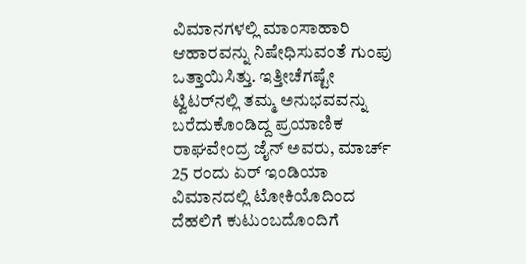ವಿಮಾನಗಳಲ್ಲಿ ಮಾಂಸಾಹಾರಿ ಆಹಾರವನ್ನು ನಿಷೇಧಿಸುವಂತೆ ಗುಂಪು ಒತ್ತಾಯಿಸಿತ್ತು. ಇತ್ತೀಚೆಗಷ್ಟೇ ಟ್ವಿಟರ್‌ನಲ್ಲಿ ತಮ್ಮ ಅನುಭವವನ್ನು ಬರೆದುಕೊಂಡಿದ್ದ ಪ್ರಯಾಣಿಕ ರಾಘವೇಂದ್ರ ಜೈನ್ ಅವರು, ಮಾರ್ಚ್ 25 ರಂದು ಏರ್ ಇಂಡಿಯಾ ವಿಮಾನದಲ್ಲಿ ಟೋಕಿಯೊದಿಂದ ದೆಹಲಿಗೆ ಕುಟುಂಬದೊಂದಿಗೆ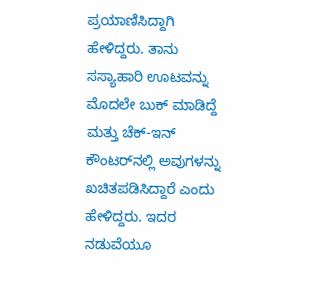ಪ್ರಯಾಣಿಸಿದ್ದಾಗಿ ಹೇಳಿದ್ದರು. ತಾನು ಸಸ್ಯಾಹಾರಿ ಊಟವನ್ನು ಮೊದಲೇ ಬುಕ್ ಮಾಡಿದ್ದೆ ಮತ್ತು ಚೆಕ್-ಇನ್ ಕೌಂಟರ್‌ನಲ್ಲಿ ಅವುಗಳನ್ನು ಖಚಿತಪಡಿಸಿದ್ದಾರೆ ಎಂದು ಹೇಳಿದ್ದರು. ಇದರ ನಡುವೆಯೂ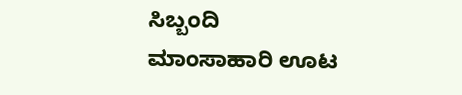ಸಿಬ್ಬಂದಿ ಮಾಂಸಾಹಾರಿ ಊಟ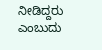ನೀಡಿದ್ದರು ಎಂಬುದು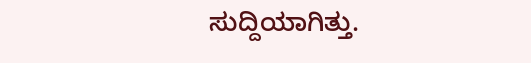ಸುದ್ದಿಯಾಗಿತ್ತು.